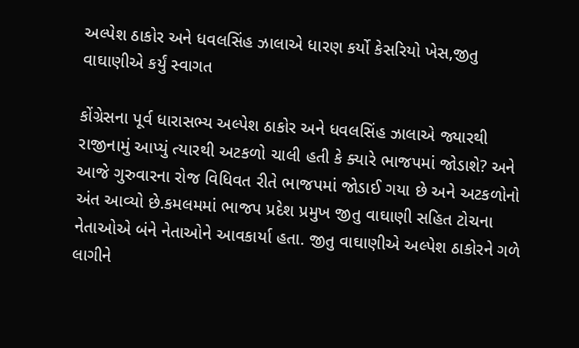અલ્પેશ ઠાકોર અને ધવલસિંહ ઝાલાએ ધારણ કર્યો કેસરિયો ખેસ,જીતુ વાઘાણીએ કર્યું સ્વાગત

કોંગ્રેસના પૂર્વ ધારાસભ્ય અલ્પેશ ઠાકોર અને ધવલસિંહ ઝાલાએ જ્યારથી રાજીનામું આપ્યું ત્યારથી અટકળો ચાલી હતી કે ક્યારે ભાજપમાં જોડાશે? અને આજે ગુરુવારના રોજ વિધિવત રીતે ભાજપમાં જોડાઈ ગયા છે અને અટકળોનો અંત આવ્યો છે.કમલમમાં ભાજપ પ્રદેશ પ્રમુખ જીતુ વાઘાણી સહિત ટોચના નેતાઓએ બંને નેતાઓને આવકાર્યા હતા. જીતુ વાઘાણીએ અલ્પેશ ઠાકોરને ગળે લાગીને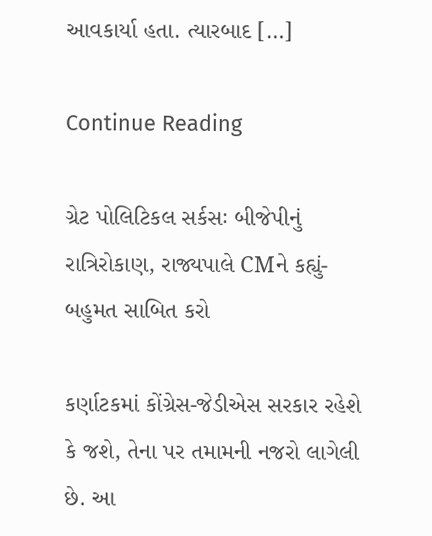આવકાર્યા હતા. ત્યારબાદ […]

Continue Reading

ગ્રેટ પોલિટિકલ સર્કસઃ બીજેપીનું રાત્રિરોકાણ, રાજ્યપાલે CMને કહ્યું- બહુમત સાબિત કરો

કર્ણાટકમાં કોંગ્રેસ-જેડીએસ સરકાર રહેશે કે જશે, તેના પર તમામની નજરો લાગેલી છે. આ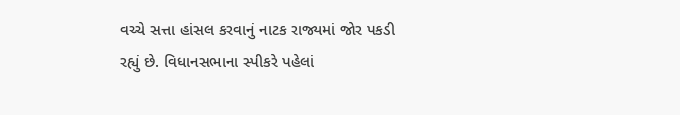વચ્ચે સત્તા હાંસલ કરવાનું નાટક રાજ્યમાં જોર પકડી રહ્યું છે. વિધાનસભાના સ્પીકરે પહેલાં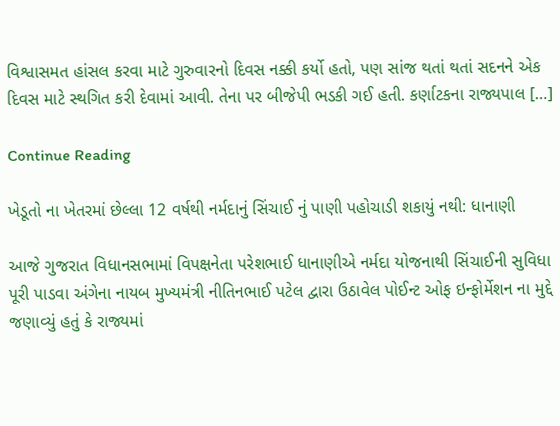વિશ્વાસમત હાંસલ કરવા માટે ગુરુવારનો દિવસ નક્કી કર્યો હતો, પણ સાંજ થતાં થતાં સદનને એક દિવસ માટે સ્થગિત કરી દેવામાં આવી. તેના પર બીજેપી ભડકી ગઈ હતી. કર્ણાટકના રાજ્યપાલ […]

Continue Reading

ખેડૂતો ના ખેતરમાં છેલ્લા 12 વર્ષથી નર્મદાનું સિંચાઈ નું પાણી પહોચાડી શકાયું નથી: ધાનાણી

આજે ગુજરાત વિધાનસભામાં વિપક્ષનેતા પરેશભાઈ ધાનાણીએ નર્મદા યોજનાથી સિંચાઈની સુવિધા પૂરી પાડવા અંગેના નાયબ મુખ્યમંત્રી નીતિનભાઈ પટેલ દ્વારા ઉઠાવેલ પોઈન્ટ ઓફ ઇન્ફોર્મેશન ના મુદ્દે જણાવ્યું હતું કે રાજ્યમાં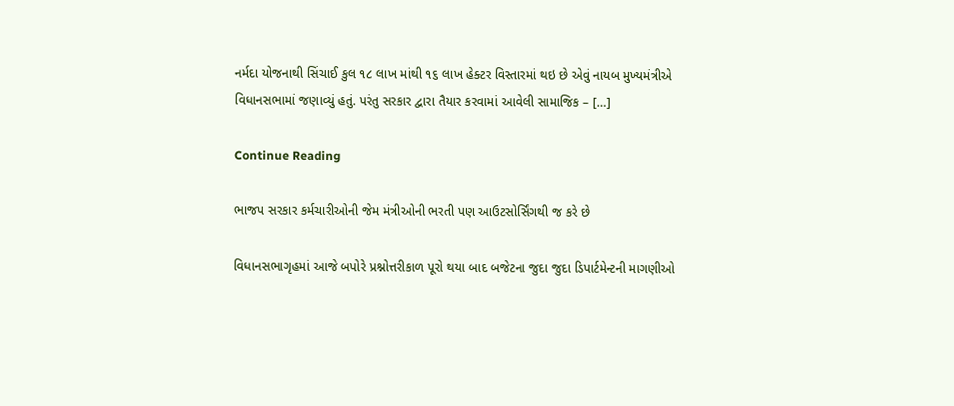નર્મદા યોજનાથી સિંચાઈ કુલ ૧૮ લાખ માંથી ૧૬ લાખ હેક્ટર વિસ્તારમાં થઇ છે એવું નાયબ મુખ્યમંત્રીએ વિધાનસભામાં જણાવ્યું હતું. પરંતુ સરકાર દ્વારા તૈયાર કરવામાં આવેલી સામાજિક – […]

Continue Reading

ભાજપ સરકાર કર્મચારીઓની જેમ મંત્રીઓની ભરતી પણ આઉટસોર્સિંગથી જ કરે છે

વિધાનસભાગૃહમાં આજે બપોરે પ્રશ્નોત્તરીકાળ પૂરો થયા બાદ બજેટના જુદા જુદા ડિપાર્ટમેન્ટની માગણીઓ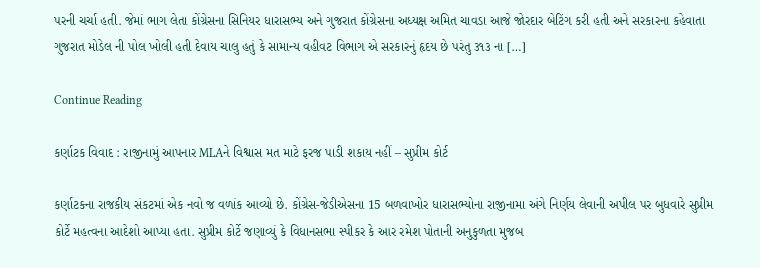પરની ચર્ચા હતી. જેમાં ભાગ લેતા કોંગ્રેસના સિનિયર ધારાસભ્ય અને ગુજરાત કોંગ્રેસના અધ્યક્ષ અમિત ચાવડા આજે જોરદાર બેટિંગ કરી હતી અને સરકારના કહેવાતા ગુજરાત મોડેલ ની પોલ ખોલી હતી દેવાય ચાલુ હતું કે સામાન્ય વહીવટ વિભાગ એ સરકારનું હૃદય છે પરંતુ ૩૧૩ ના […]

Continue Reading

કર્ણાટક વિવાદ : રાજીનામું આપનાર MLAને વિશ્વાસ મત માટે ફરજ પાડી શકાય નહીં – સુપ્રીમ કોર્ટ

કર્ણાટકના રાજકીય સંકટમાં એક નવો જ વળાંક આવ્યો છે. કોંગ્રેસ-જેડીએસના 15 બળવાખોર ધારાસભ્યોના રાજીનામા અંગે નિર્ણય લેવાની અપીલ પર બુધવારે સુપ્રીમ કોર્ટે મહત્વના આદેશો આપ્યા હતા. સુપ્રીમ કોર્ટે જણાવ્યું કે વિધાનસભા સ્પીકર કે આર રમેશ પોતાની અનુકુળતા મુજબ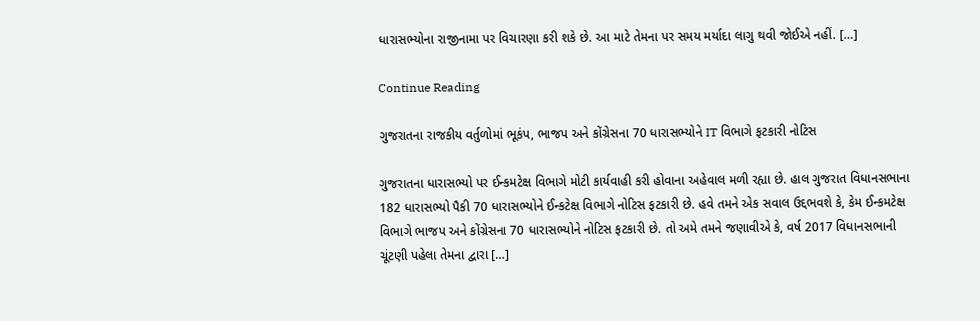ધારાસભ્યોના રાજીનામા પર વિચારણા કરી શકે છે. આ માટે તેમના પર સમય મર્યાદા લાગુ થવી જોઈએ નહીં. […]

Continue Reading

ગુજરાતના રાજકીય વર્તુળોમાં ભૂકંપ, ભાજપ અને કોંગ્રેસના 70 ધારાસભ્યોને IT વિભાગે ફટકારી નોટિસ

ગુજરાતના ધારાસભ્યો પર ઈન્કમટેક્ષ વિભાગે મોટી કાર્યવાહી કરી હોવાના અહેવાલ મળી રહ્યા છે. હાલ ગુજરાત વિધાનસભાના 182 ધારાસભ્યો પૈકી 70 ધારાસભ્યોને ઈન્કટેક્ષ વિભાગે નોટિસ ફટકારી છે. હવે તમને એક સવાલ ઉદ્દભવશે કે, કેમ ઈન્કમટેક્ષ વિભાગે ભાજપ અને કોંગ્રેસના 70 ધારાસભ્યોને નોટિસ ફટકારી છે. તો અમે તમને જણાવીએ કે, વર્ષ 2017 વિધાનસભાની ચૂંટણી પહેલા તેમના દ્વારા […]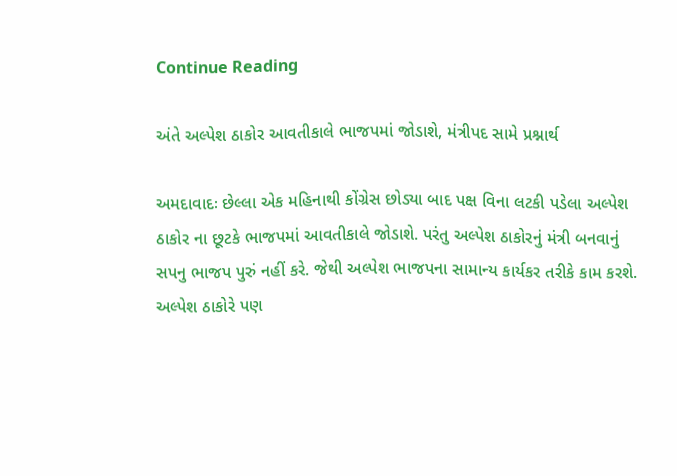Continue Reading

અંતે અલ્પેશ ઠાકોર આવતીકાલે ભાજપમાં જોડાશે, મંત્રીપદ સામે પ્રશ્નાર્થ

અમદાવાદઃ છેલ્લા એક મહિનાથી કોંગ્રેસ છોડ્યા બાદ પક્ષ વિના લટકી પડેલા અલ્પેશ ઠાકોર ના છૂટકે ભાજપમાં આવતીકાલે જોડાશે. પરંતુ અલ્પેશ ઠાકોરનું મંત્રી બનવાનું સપનુ ભાજપ પુરું નહીં કરે. જેથી અલ્પેશ ભાજપના સામાન્ય કાર્યકર તરીકે કામ કરશે. અલ્પેશ ઠાકોરે પણ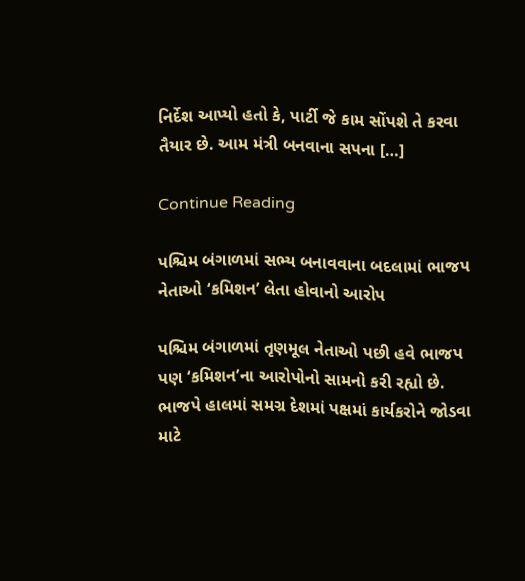નિર્દેશ આપ્યો હતો કે, પાર્ટી જે કામ સોંપશે તે કરવા તૈયાર છે. આમ મંત્રી બનવાના સપના […]

Continue Reading

પશ્ચિમ બંગાળમાં સભ્ય બનાવવાના બદલામાં ભાજપ નેતાઓ ‘કમિશન’ લેતા હોવાનો આરોપ

પશ્ચિમ બંગાળમાં તૃણમૂલ નેતાઓ પછી હવે ભાજપ પણ ‘કમિશન’ના આરોપોનો સામનો કરી રહ્યો છે. ભાજપે હાલમાં સમગ્ર દેશમાં પક્ષમાં કાર્યકરોને જોડવા માટે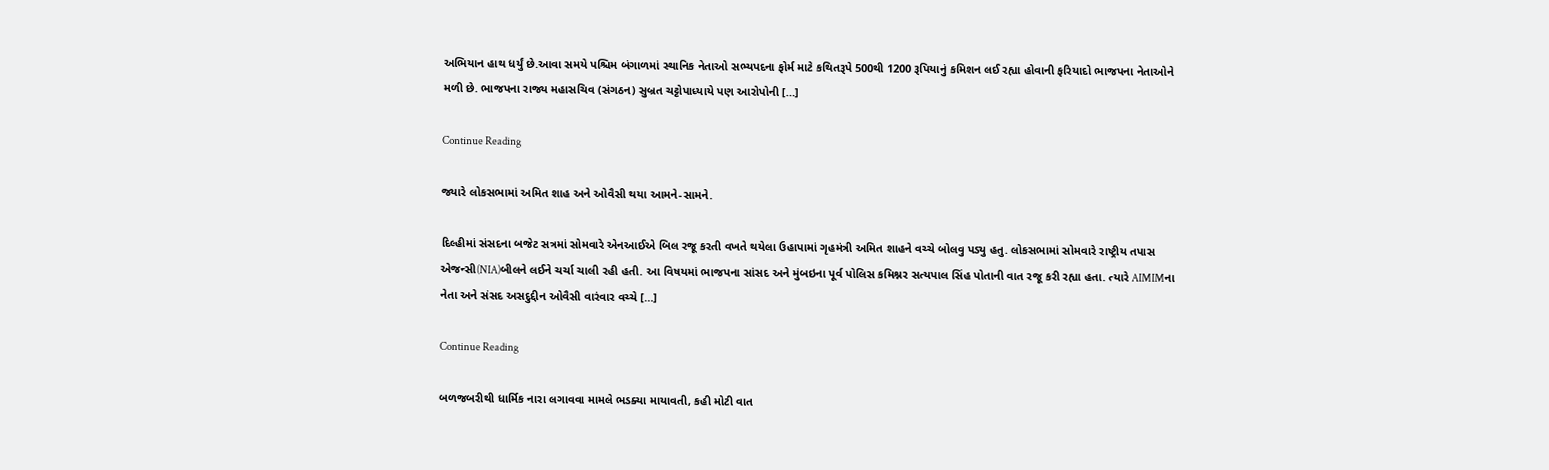અભિયાન હાથ ધર્યું છે.આવા સમયે પશ્ચિમ બંગાળમાં સ્થાનિક નેતાઓ સભ્યપદના ફોર્મ માટે કથિતરૂપે 500થી 1200 રૂપિયાનું કમિશન લઈ રહ્યા હોવાની ફરિયાદો ભાજપના નેતાઓને મળી છે. ભાજપના રાજ્ય મહાસચિવ (સંગઠન) સુબ્રત ચટ્ટોપાધ્યાયે પણ આરોપોની […]

Continue Reading

જ્યારે લોકસભામાં અમિત શાહ અને ઓવૈસી થયા આમને-સામને.

દિલ્હીમાં સંસદના બજેટ સત્રમાં સોમવારે એનઆઈએ બિલ રજૂ કરતી વખતે થયેલા ઉહાપામાં ગૃહમંત્રી અમિત શાહને વચ્ચે બોલવુ પડ્યુ હતુ. લોકસભામાં સોમવારે રાષ્ટ્રીય તપાસ એજન્સી(NIA)બીલને લઈને ચર્ચા ચાલી રહી હતી. આ વિષયમાં ભાજપના સાંસદ અને મુંબઇના પૂર્વ પોલિસ કમિશ્નર સત્યપાલ સિંહ પોતાની વાત રજૂ કરી રહ્યા હતા. ત્યારે AIMIMના નેતા અને સંસદ અસદુદ્દીન ઓવૈસી વારંવાર વચ્ચે […]

Continue Reading

બળજબરીથી ધાર્મિક નારા લગાવવા મામલે ભડક્યા માયાવતી, કહી મોટી વાત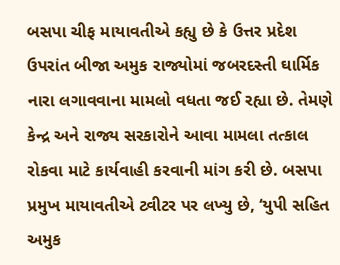બસપા ચીફ માયાવતીએ કહ્યુ છે કે ઉત્તર પ્રદેશ ઉપરાંત બીજા અમુક રાજ્યોમાં જબરદસ્તી ઘાર્મિક નારા લગાવવાના મામલો વધતા જઈ રહ્યા છે. તેમણે કેન્દ્ર અને રાજ્ય સરકારોને આવા મામલા તત્કાલ રોકવા માટે કાર્યવાહી કરવાની માંગ કરી છે. બસપા પ્રમુખ માયાવતીએ ટ્વીટર પર લખ્યુ છે, ‘યુપી સહિત અમુક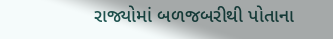રાજ્યોમાં બળજબરીથી પોતાના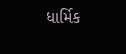ધાર્મિક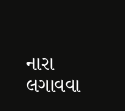નારા લગાવવા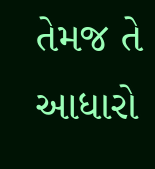તેમજ તે આધારો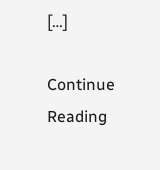[…]

Continue Reading